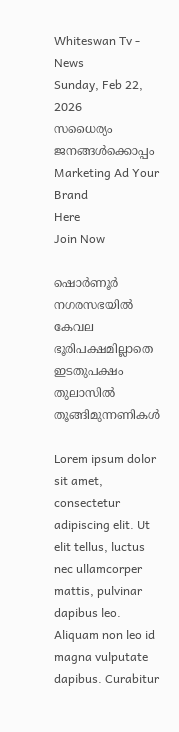Whiteswan Tv - News
Sunday, Feb 22, 2026
സധൈര്യം ജനങ്ങൾക്കൊപ്പം
Marketing Ad Your Brand
Here
Join Now

ഷൊർണൂർ നഗരസഭയിൽ കേവല ഭൂരിപക്ഷമില്ലാതെ ഇടതുപക്ഷം തുലാസിൽ തൂങ്ങിമുന്നണികൾ

Lorem ipsum dolor sit amet, consectetur adipiscing elit. Ut elit tellus, luctus nec ullamcorper mattis, pulvinar dapibus leo. Aliquam non leo id magna vulputate dapibus. Curabitur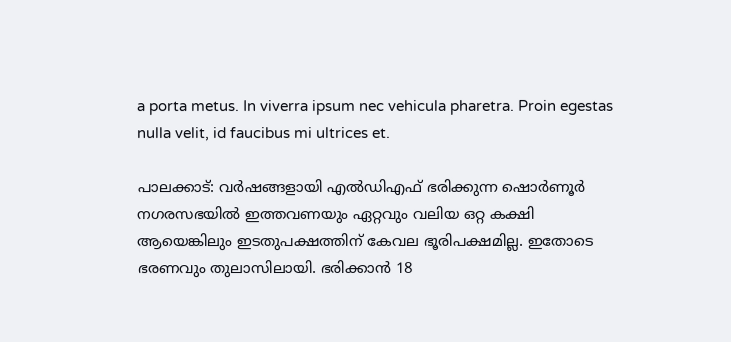a porta metus. In viverra ipsum nec vehicula pharetra. Proin egestas nulla velit, id faucibus mi ultrices et.

പാലക്കാട്: വർഷങ്ങളായി എൽഡിഎഫ് ഭരിക്കുന്ന ഷൊർണൂർ നഗരസഭയിൽ ഇത്തവണയും ഏറ്റവും വലിയ ഒറ്റ കക്ഷി ആയെങ്കിലും ഇടതുപക്ഷത്തിന് കേവല ഭൂരിപക്ഷമില്ല. ഇതോടെ ഭരണവും തുലാസിലായി. ഭരിക്കാൻ 18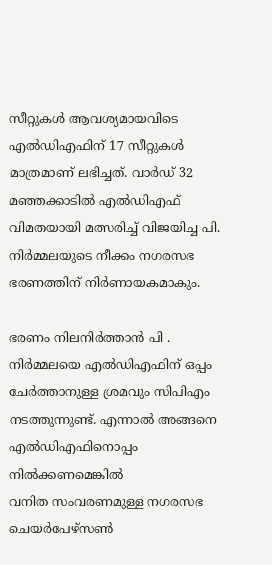സീറ്റുകൾ ആവശ്യമായവിടെ എൽഡിഎഫിന് 17 സീറ്റുകൾ മാത്രമാണ് ലഭിച്ചത്. വാർഡ് 32 മഞ്ഞക്കാടിൽ എൽഡിഎഫ് വിമതയായി മത്സരിച്ച് വിജയിച്ച പി. നിർമ്മലയുടെ നീക്കം നഗരസഭ ഭരണത്തിന് നിർണായകമാകും.

ഭരണം നിലനിർത്താൻ പി . നിർമ്മലയെ എൽഡിഎഫിന് ഒപ്പം ചേർത്താനുള്ള ശ്രമവും സിപിഎം  നടത്തുന്നുണ്ട്. എന്നാൽ അങ്ങനെ എൽഡിഎഫിനൊപ്പം നിൽക്കണമെങ്കിൽ
വനിത സംവരണമുള്ള നഗരസഭ ചെയർപേഴ്സൺ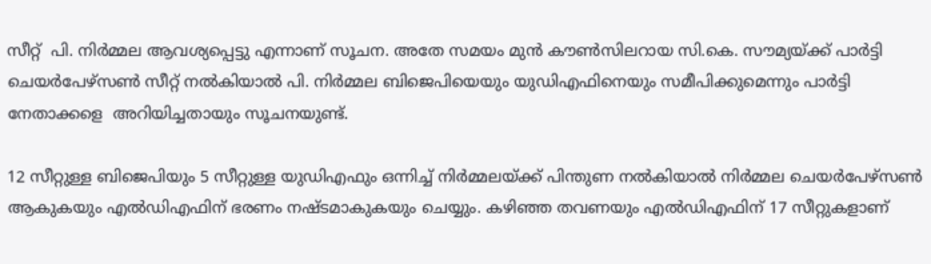സീറ്റ്  പി. നിർമ്മല ആവശ്യപ്പെട്ടു എന്നാണ് സൂചന. അതേ സമയം മുൻ കൗൺസിലറായ സി.കെ. സൗമ്യയ്ക്ക് പാർട്ടി ചെയർപേഴ്സൺ സീറ്റ് നൽകിയാൽ പി. നിർമ്മല ബിജെപിയെയും യുഡിഎഫിനെയും സമീപിക്കുമെന്നും പാർട്ടി നേതാക്കളെ  അറിയിച്ചതായും സൂചനയുണ്ട്.

12 സീറ്റുള്ള ബിജെപിയും 5 സീറ്റുള്ള യുഡിഎഫും ഒന്നിച്ച് നിർമ്മലയ്ക്ക് പിന്തുണ നൽകിയാൽ നിർമ്മല ചെയർപേഴ്സൺ ആകുകയും എൽഡിഎഫിന് ഭരണം നഷ്ടമാകുകയും ചെയ്യും. കഴിഞ്ഞ തവണയും എൽഡിഎഫിന് 17 സീറ്റുകളാണ്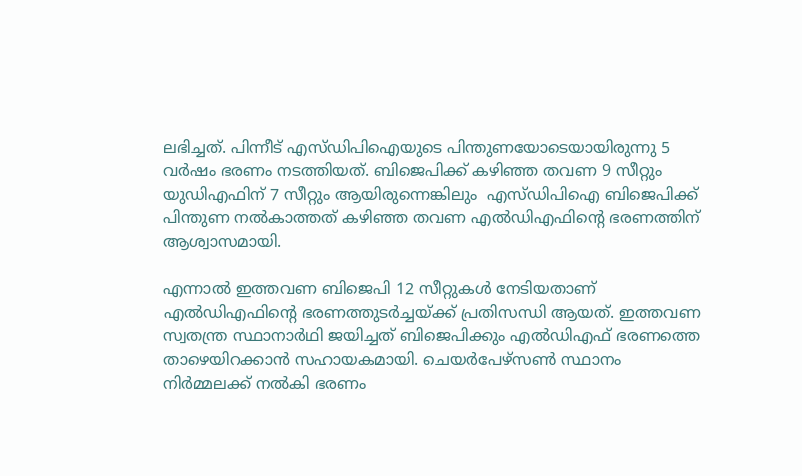ലഭിച്ചത്. പിന്നീട് എസ്ഡിപിഐയുടെ പിന്തുണയോടെയായിരുന്നു 5 വർഷം ഭരണം നടത്തിയത്. ബിജെപിക്ക് കഴിഞ്ഞ തവണ 9 സീറ്റും യുഡിഎഫിന് 7 സീറ്റും ആയിരുന്നെങ്കിലും  എസ്ഡിപിഐ ബിജെപിക്ക് പിന്തുണ നൽകാത്തത് കഴിഞ്ഞ തവണ എൽഡിഎഫിൻ്റെ ഭരണത്തിന് ആശ്വാസമായി.

എന്നാൽ ഇത്തവണ ബിജെപി 12 സീറ്റുകൾ നേടിയതാണ് എൽഡിഎഫിൻ്റെ ഭരണത്തുടർച്ചയ്ക്ക് പ്രതിസന്ധി ആയത്. ഇത്തവണ  സ്വതന്ത്ര സ്ഥാനാർഥി ജയിച്ചത് ബിജെപിക്കും എൽഡിഎഫ് ഭരണത്തെ താഴെയിറക്കാൻ സഹായകമായി. ചെയർപേഴ്സൺ സ്ഥാനം നിർമ്മലക്ക് നൽകി ഭരണം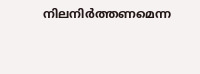നിലനിർത്തണമെന്ന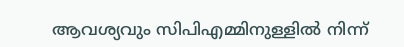ആവശ്യവും സിപിഎമ്മിനുള്ളിൽ നിന്ന്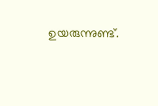ഉയരുന്നുണ്ട്.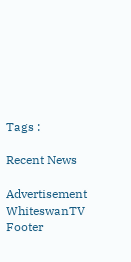Tags :

Recent News

Advertisement
WhiteswanTV Footer